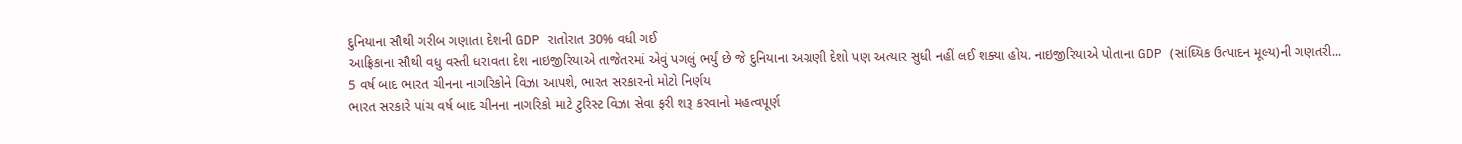દુનિયાના સૌથી ગરીબ ગણાતા દેશની GDP રાતોરાત 30% વધી ગઈ
આફ્રિકાના સૌથી વધુ વસ્તી ધરાવતા દેશ નાઇજીરિયાએ તાજેતરમાં એવું પગલું ભર્યું છે જે દુનિયાના અગ્રણી દેશો પણ અત્યાર સુધી નહીં લઈ શક્યા હોય. નાઇજીરિયાએ પોતાના GDP (સાંઘ્યિક ઉત્પાદન મૂલ્ય)ની ગણતરી...
5 વર્ષ બાદ ભારત ચીનના નાગરિકોને વિઝા આપશે, ભારત સરકારનો મોટો નિર્ણય
ભારત સરકારે પાંચ વર્ષ બાદ ચીનના નાગરિકો માટે ટુરિસ્ટ વિઝા સેવા ફરી શરૂ કરવાનો મહત્વપૂર્ણ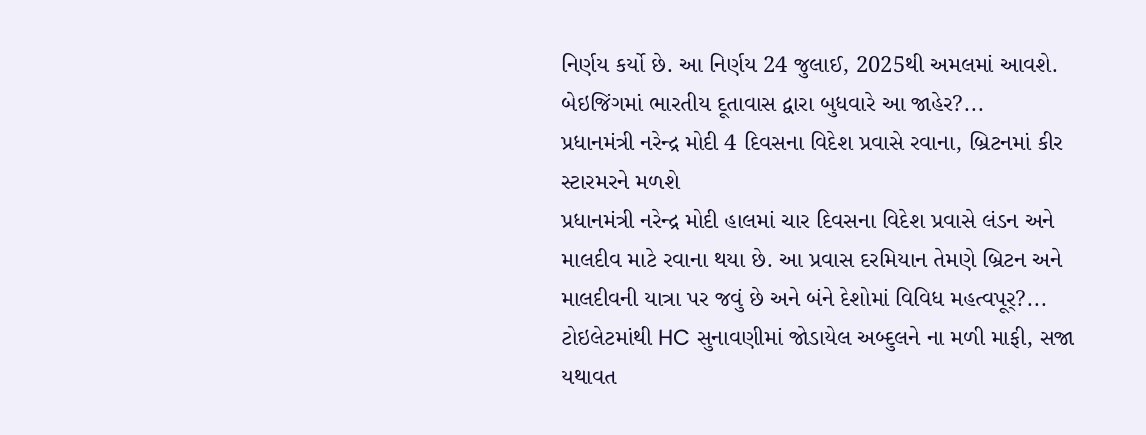નિર્ણય કર્યો છે. આ નિર્ણય 24 જુલાઈ, 2025થી અમલમાં આવશે. બેઇજિંગમાં ભારતીય દૂતાવાસ દ્વારા બુધવારે આ જાહેર?...
પ્રધાનમંત્રી નરેન્દ્ર મોદી 4 દિવસના વિદેશ પ્રવાસે રવાના, બ્રિટનમાં કીર સ્ટારમરને મળશે
પ્રધાનમંત્રી નરેન્દ્ર મોદી હાલમાં ચાર દિવસના વિદેશ પ્રવાસે લંડન અને માલદીવ માટે રવાના થયા છે. આ પ્રવાસ દરમિયાન તેમણે બ્રિટન અને માલદીવની યાત્રા પર જવું છે અને બંને દેશોમાં વિવિધ મહત્વપૂર્?...
ટોઇલેટમાંથી HC સુનાવણીમાં જોડાયેલ અબ્દુલને ના મળી માફી, સજા યથાવત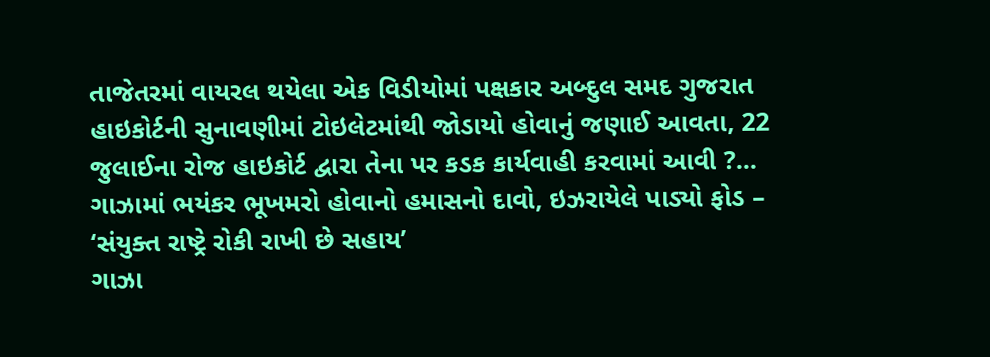તાજેતરમાં વાયરલ થયેલા એક વિડીયોમાં પક્ષકાર અબ્દુલ સમદ ગુજરાત હાઇકોર્ટની સુનાવણીમાં ટોઇલેટમાંથી જોડાયો હોવાનું જણાઈ આવતા, 22 જુલાઈના રોજ હાઇકોર્ટ દ્વારા તેના પર કડક કાર્યવાહી કરવામાં આવી ?...
ગાઝામાં ભયંકર ભૂખમરો હોવાનો હમાસનો દાવો, ઇઝરાયેલે પાડ્યો ફોડ – ‘સંયુક્ત રાષ્ટ્રે રોકી રાખી છે સહાય’
ગાઝા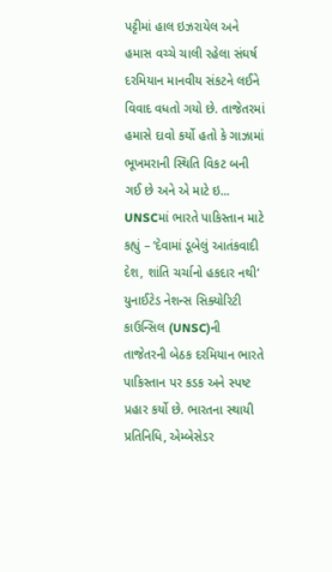પટ્ટીમાં હાલ ઇઝરાયેલ અને હમાસ વચ્ચે ચાલી રહેલા સંઘર્ષ દરમિયાન માનવીય સંકટને લઈને વિવાદ વધતો ગયો છે. તાજેતરમાં હમાસે દાવો કર્યો હતો કે ગાઝામાં ભૂખમરાની સ્થિતિ વિકટ બની ગઈ છે અને એ માટે ઇ...
UNSCમાં ભારતે પાકિસ્તાન માટે કહ્યું – ‘દેવામાં ડૂબેલું આતંકવાદી દેશ, શાંતિ ચર્ચાનો હકદાર નથી’
યુનાઈટેડ નેશન્સ સિક્યોરિટી કાઉન્સિલ (UNSC)ની તાજેતરની બેઠક દરમિયાન ભારતે પાકિસ્તાન પર કડક અને સ્પષ્ટ પ્રહાર કર્યો છે. ભારતના સ્થાયી પ્રતિનિધિ, એમ્બેસેડર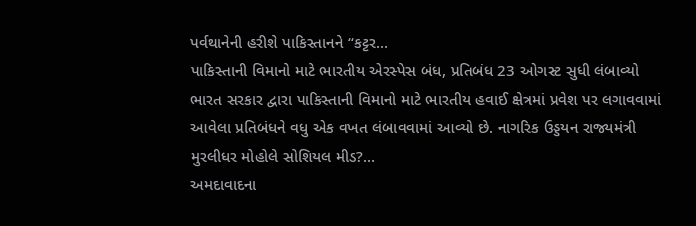પર્વથાનેની હરીશે પાકિસ્તાનને “કટ્ટર...
પાકિસ્તાની વિમાનો માટે ભારતીય એરસ્પેસ બંધ, પ્રતિબંધ 23 ઓગસ્ટ સુધી લંબાવ્યો
ભારત સરકાર દ્વારા પાકિસ્તાની વિમાનો માટે ભારતીય હવાઈ ક્ષેત્રમાં પ્રવેશ પર લગાવવામાં આવેલા પ્રતિબંધને વધુ એક વખત લંબાવવામાં આવ્યો છે. નાગરિક ઉડ્ડયન રાજ્યમંત્રી મુરલીધર મોહોલે સોશિયલ મીડ?...
અમદાવાદના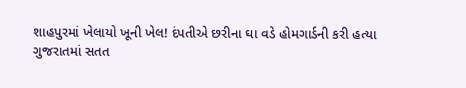શાહપુરમાં ખેલાયો ખૂની ખેલ! દંપતીએ છરીના ઘા વડે હોમગાર્ડની કરી હત્યા
ગુજરાતમાં સતત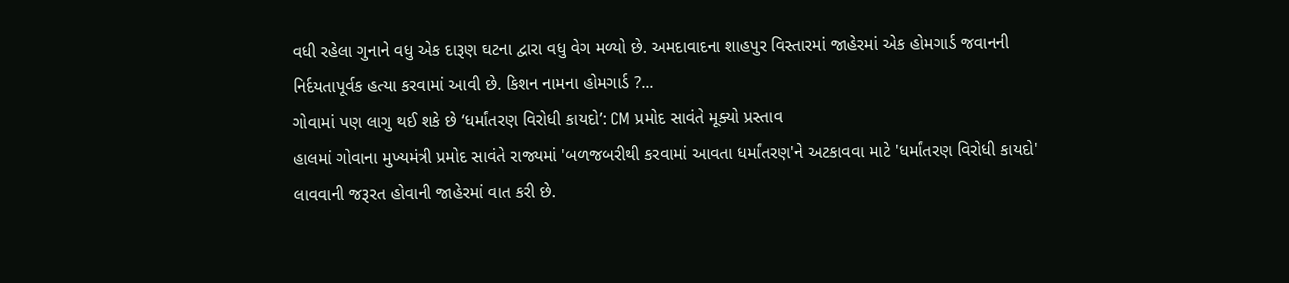વધી રહેલા ગુનાને વધુ એક દારૂણ ઘટના દ્વારા વધુ વેગ મળ્યો છે. અમદાવાદના શાહપુર વિસ્તારમાં જાહેરમાં એક હોમગાર્ડ જવાનની નિર્દયતાપૂર્વક હત્યા કરવામાં આવી છે. કિશન નામના હોમગાર્ડ ?...
ગોવામાં પણ લાગુ થઈ શકે છે ‘ધર્માંતરણ વિરોધી કાયદો’: CM પ્રમોદ સાવંતે મૂક્યો પ્રસ્તાવ
હાલમાં ગોવાના મુખ્યમંત્રી પ્રમોદ સાવંતે રાજ્યમાં 'બળજબરીથી કરવામાં આવતા ધર્માંતરણ'ને અટકાવવા માટે 'ધર્માંતરણ વિરોધી કાયદો' લાવવાની જરૂરત હોવાની જાહેરમાં વાત કરી છે.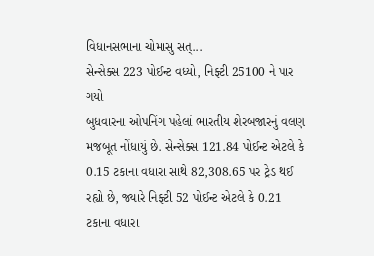વિધાનસભાના ચોમાસુ સત્...
સેન્સેક્સ 223 પોઈન્ટ વધ્યો, નિફ્ટી 25100 ને પાર ગયો
બુધવારના ઓપનિંગ પહેલાં ભારતીય શેરબજારનું વલણ મજબૂત નોંધાયું છે. સેન્સેક્સ 121.84 પોઈન્ટ એટલે કે 0.15 ટકાના વધારા સાથે 82,308.65 પર ટ્રેડ થઈ રહ્યો છે, જ્યારે નિફ્ટી 52 પોઈન્ટ એટલે કે 0.21 ટકાના વધારા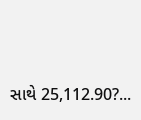સાથે 25,112.90?...